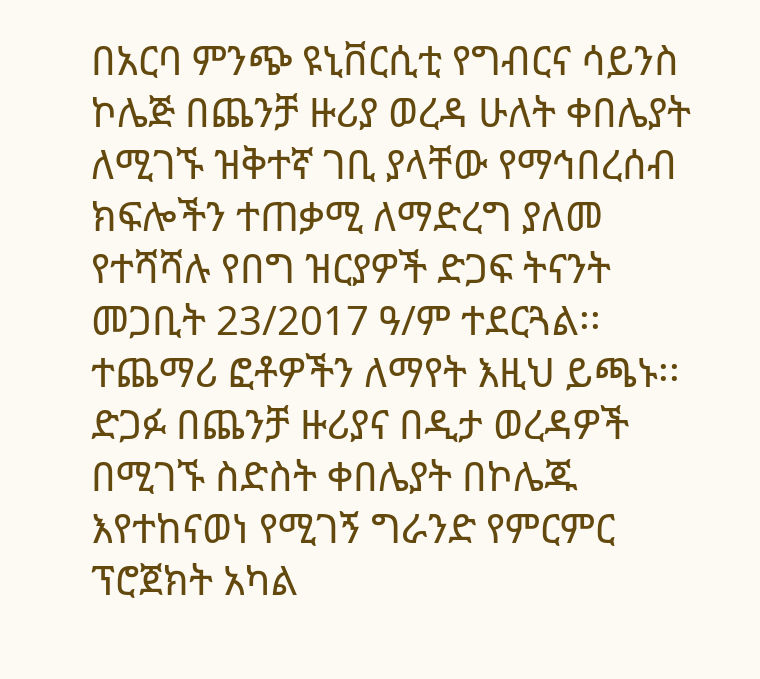በአርባ ምንጭ ዩኒቨርሲቲ የግብርና ሳይንስ ኮሌጅ በጨንቻ ዙሪያ ወረዳ ሁለት ቀበሌያት ለሚገኙ ዝቅተኛ ገቢ ያላቸው የማኅበረሰብ ክፍሎችን ተጠቃሚ ለማድረግ ያለመ የተሻሻሉ የበግ ዝርያዎች ድጋፍ ትናንት መጋቢት 23/2017 ዓ/ም ተደርጓል፡፡ ተጨማሪ ፎቶዎችን ለማየት እዚህ ይጫኑ፡፡
ድጋፉ በጨንቻ ዙሪያና በዲታ ወረዳዎች በሚገኙ ስድስት ቀበሌያት በኮሌጁ እየተከናወነ የሚገኝ ግራንድ የምርምር ፕሮጀክት አካል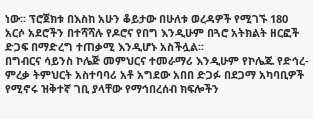ነው፡፡ ፕሮጀክቱ በእስከ አሁን ቆይታው በሁለቱ ወረዳዎች የሚገኙ 180 አርሶ አደሮችን በተሻሻሉ የዶሮና የበግ እንዲሁም በጓሮ አትክልት ዘርፎች ድጋፍ በማድረግ ተጠቃሚ እንዲሆኑ አስችሏል፡፡
በግብርና ሳይንስ ኮሌጅ መምህርና ተመራማሪ እንዲሁም የኮሌጁ የድኅረ-ምረቃ ትምህርት አስተባባሪ አቶ አግደው አበበ ድጋፉ በደጋማ አካባቢዎች የሚኖሩ ዝቅተኛ ገቢ ያላቸው የማኅበረሰብ ክፍሎችን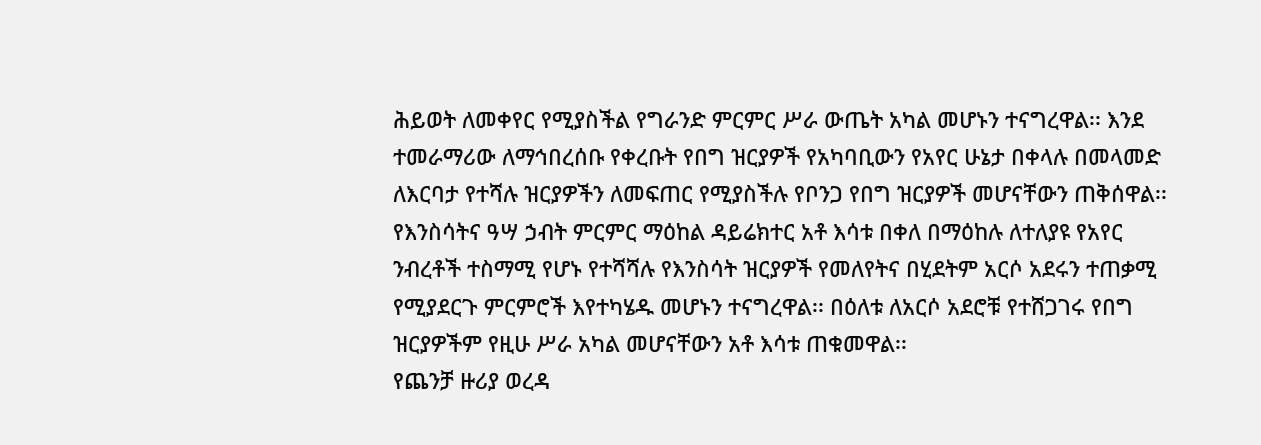ሕይወት ለመቀየር የሚያስችል የግራንድ ምርምር ሥራ ውጤት አካል መሆኑን ተናግረዋል፡፡ እንደ ተመራማሪው ለማኅበረሰቡ የቀረቡት የበግ ዝርያዎች የአካባቢውን የአየር ሁኔታ በቀላሉ በመላመድ ለእርባታ የተሻሉ ዝርያዎችን ለመፍጠር የሚያስችሉ የቦንጋ የበግ ዝርያዎች መሆናቸውን ጠቅሰዋል፡፡
የእንስሳትና ዓሣ ኃብት ምርምር ማዕከል ዳይሬክተር አቶ እሳቱ በቀለ በማዕከሉ ለተለያዩ የአየር ንብረቶች ተስማሚ የሆኑ የተሻሻሉ የእንስሳት ዝርያዎች የመለየትና በሂደትም አርሶ አደሩን ተጠቃሚ የሚያደርጉ ምርምሮች እየተካሄዱ መሆኑን ተናግረዋል፡፡ በዕለቱ ለአርሶ አደሮቹ የተሸጋገሩ የበግ ዝርያዎችም የዚሁ ሥራ አካል መሆናቸውን አቶ እሳቱ ጠቁመዋል፡፡
የጨንቻ ዙሪያ ወረዳ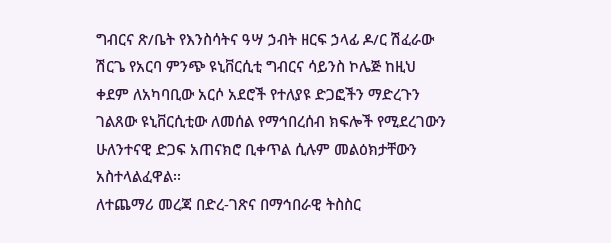ግብርና ጽ/ቤት የእንስሳትና ዓሣ ኃብት ዘርፍ ኃላፊ ዶ/ር ሽፈራው ሽርጌ የአርባ ምንጭ ዩኒቨርሲቲ ግብርና ሳይንስ ኮሌጅ ከዚህ ቀደም ለአካባቢው አርሶ አደሮች የተለያዩ ድጋፎችን ማድረጉን ገልጸው ዩኒቨርሲቲው ለመሰል የማኅበረሰብ ክፍሎች የሚደረገውን ሁለንተናዊ ድጋፍ አጠናክሮ ቢቀጥል ሲሉም መልዕክታቸውን አስተላልፈዋል፡፡
ለተጨማሪ መረጃ በድረ-ገጽና በማኅበራዊ ትስስር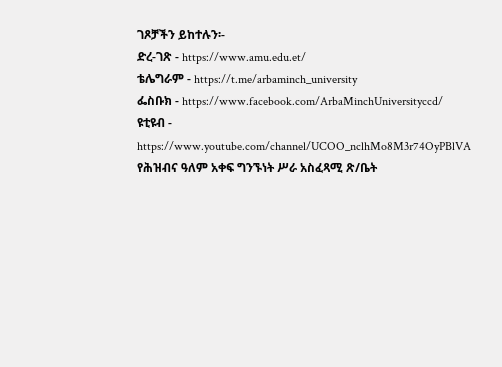ገጾቻችን ይከተሉን፡-
ድረ-ገጽ - https://www.amu.edu.et/
ቴሌግራም - https://t.me/arbaminch_university
ፌስቡክ - https://www.facebook.com/ArbaMinchUniversityccd/
ዩቲዩብ - https://www.youtube.com/channel/UCOO_nclhMo8M3r74OyPBlVA
የሕዝብና ዓለም አቀፍ ግንኙነት ሥራ አስፈጻሚ ጽ/ቤት